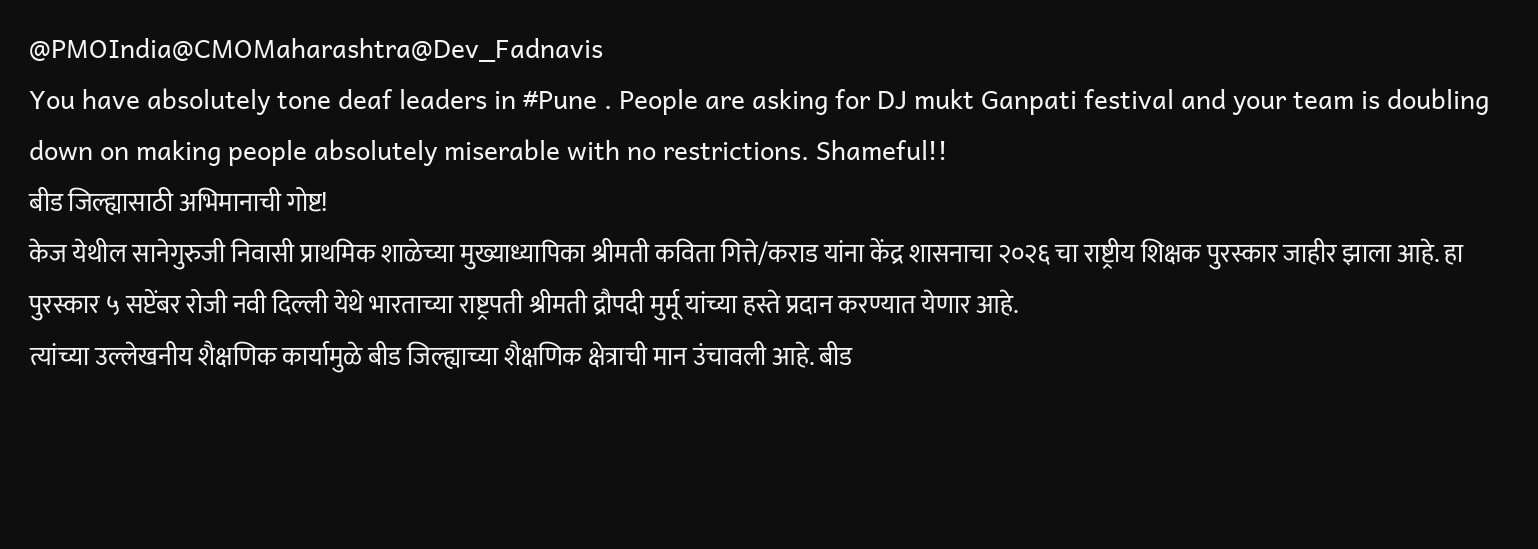@PMOIndia@CMOMaharashtra@Dev_Fadnavis
You have absolutely tone deaf leaders in #Pune . People are asking for DJ mukt Ganpati festival and your team is doubling down on making people absolutely miserable with no restrictions. Shameful!!
बीड जिल्ह्यासाठी अभिमानाची गोष्ट!
केज येथील सानेगुरुजी निवासी प्राथमिक शाळेच्या मुख्याध्यापिका श्रीमती कविता गित्ते/कराड यांना केंद्र शासनाचा २०२६ चा राष्ट्रीय शिक्षक पुरस्कार जाहीर झाला आहे. हा पुरस्कार ५ सप्टेंबर रोजी नवी दिल्ली येथे भारताच्या राष्ट्रपती श्रीमती द्रौपदी मुर्मू यांच्या हस्ते प्रदान करण्यात येणार आहे.
त्यांच्या उल्लेखनीय शैक्षणिक कार्यामुळे बीड जिल्ह्याच्या शैक्षणिक क्षेत्राची मान उंचावली आहे. बीड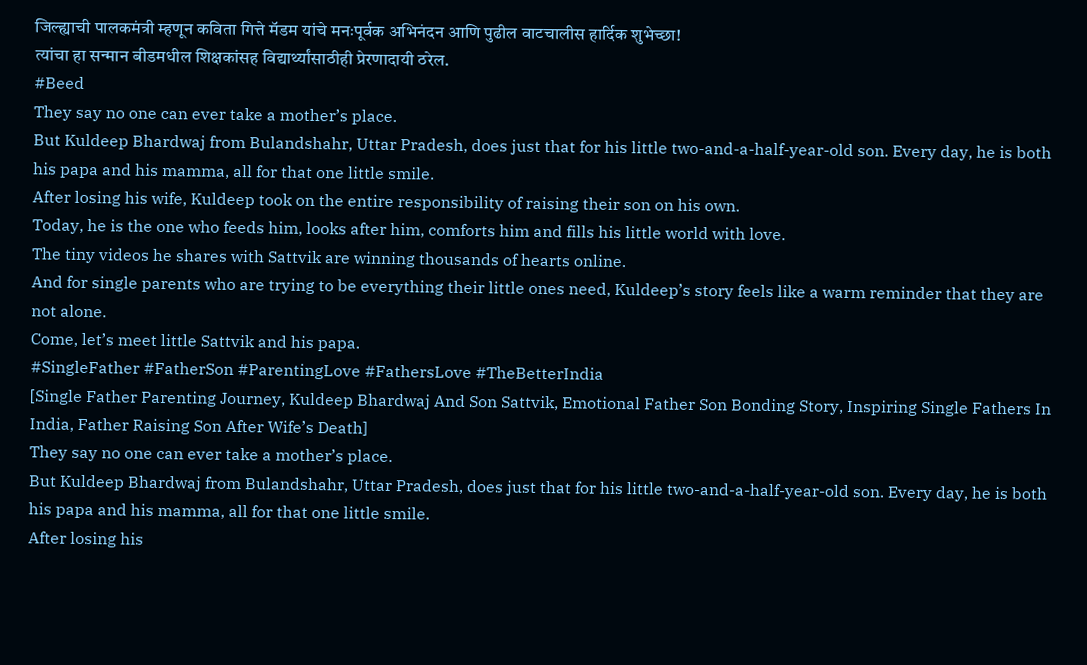जिल्ह्याची पालकमंत्री म्हणून कविता गित्ते मॅडम यांचे मनःपूर्वक अभिनंदन आणि पुढील वाटचालीस हार्दिक शुभेच्छा!
त्यांचा हा सन्मान बीडमधील शिक्षकांसह विद्यार्थ्यांसाठीही प्रेरणादायी ठरेल.
#Beed
They say no one can ever take a mother’s place.
But Kuldeep Bhardwaj from Bulandshahr, Uttar Pradesh, does just that for his little two-and-a-half-year-old son. Every day, he is both his papa and his mamma, all for that one little smile.
After losing his wife, Kuldeep took on the entire responsibility of raising their son on his own.
Today, he is the one who feeds him, looks after him, comforts him and fills his little world with love.
The tiny videos he shares with Sattvik are winning thousands of hearts online.
And for single parents who are trying to be everything their little ones need, Kuldeep’s story feels like a warm reminder that they are not alone.
Come, let’s meet little Sattvik and his papa.
#SingleFather #FatherSon #ParentingLove #FathersLove #TheBetterIndia
[Single Father Parenting Journey, Kuldeep Bhardwaj And Son Sattvik, Emotional Father Son Bonding Story, Inspiring Single Fathers In India, Father Raising Son After Wife’s Death]
They say no one can ever take a mother’s place.
But Kuldeep Bhardwaj from Bulandshahr, Uttar Pradesh, does just that for his little two-and-a-half-year-old son. Every day, he is both his papa and his mamma, all for that one little smile.
After losing his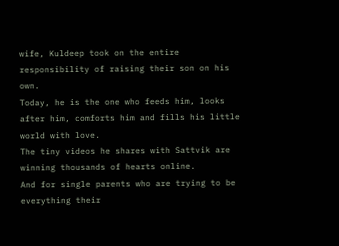wife, Kuldeep took on the entire responsibility of raising their son on his own.
Today, he is the one who feeds him, looks after him, comforts him and fills his little world with love.
The tiny videos he shares with Sattvik are winning thousands of hearts online.
And for single parents who are trying to be everything their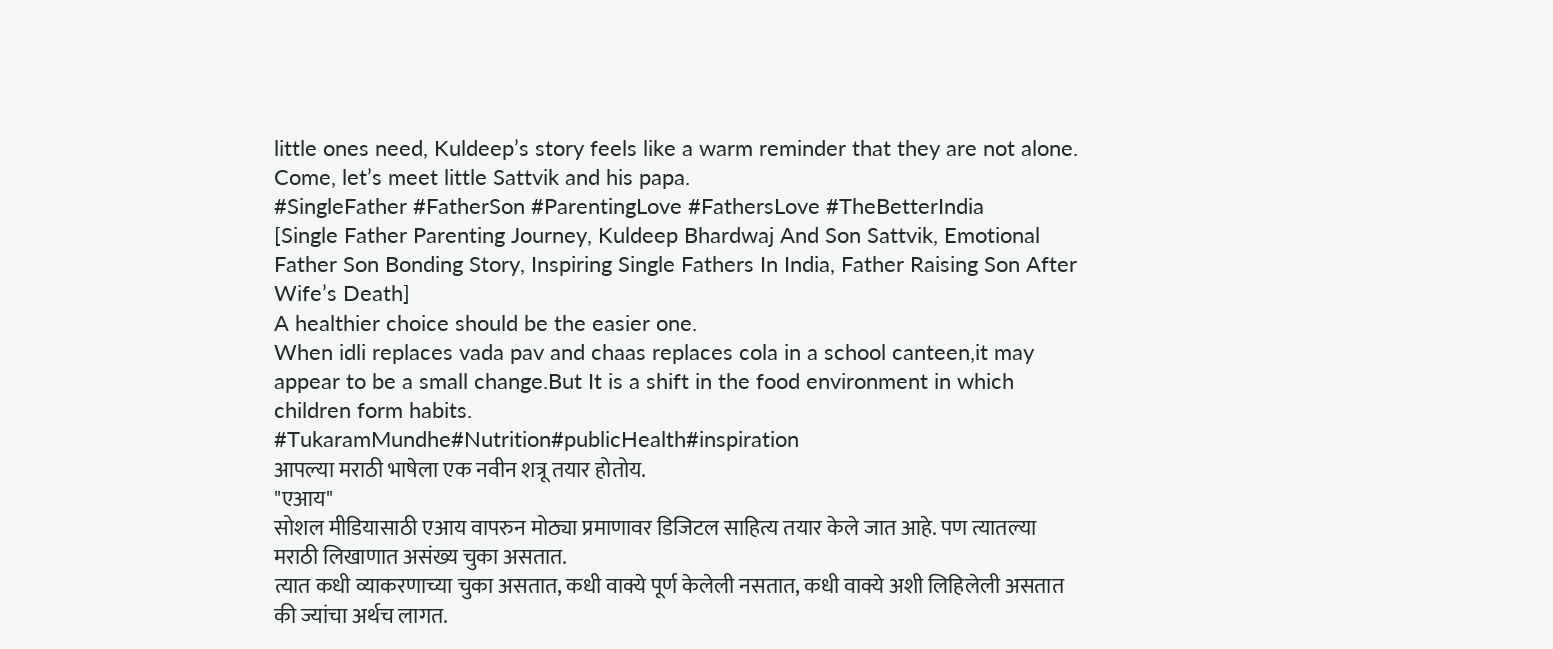little ones need, Kuldeep’s story feels like a warm reminder that they are not alone.
Come, let’s meet little Sattvik and his papa.
#SingleFather #FatherSon #ParentingLove #FathersLove #TheBetterIndia
[Single Father Parenting Journey, Kuldeep Bhardwaj And Son Sattvik, Emotional Father Son Bonding Story, Inspiring Single Fathers In India, Father Raising Son After Wife’s Death]
A healthier choice should be the easier one.
When idli replaces vada pav and chaas replaces cola in a school canteen,it may appear to be a small change.But It is a shift in the food environment in which children form habits.
#TukaramMundhe#Nutrition#publicHealth#inspiration
आपल्या मराठी भाषेला एक नवीन शत्रू तयार होतोय.
"एआय"
सोशल मीडियासाठी एआय वापरुन मोठ्या प्रमाणावर डिजिटल साहित्य तयार केले जात आहे. पण त्यातल्या मराठी लिखाणात असंख्य चुका असतात.
त्यात कधी व्याकरणाच्या चुका असतात, कधी वाक्ये पूर्ण केलेली नसतात, कधी वाक्ये अशी लिहिलेली असतात की ज्यांचा अर्थच लागत.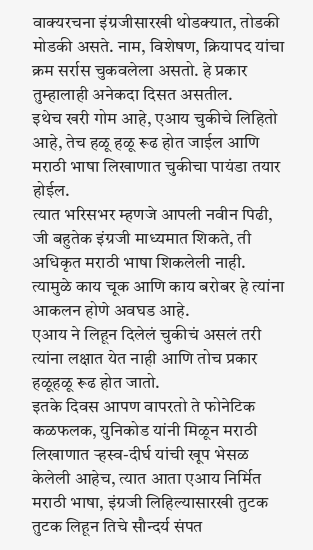वाक्यरचना इंग्रजीसारखी थोडक्यात, तोडकी मोडकी असते. नाम, विशेषण, क्रियापद यांचा क्रम सर्रास चुकवलेला असतो. हे प्रकार तुम्हालाही अनेकदा दिसत असतील.
इथेच खरी गोम आहे, एआय चुकीचे लिहितो आहे, तेच हळू हळू रूढ होत जाईल आणि मराठी भाषा लिखाणात चुकीचा पायंडा तयार होईल.
त्यात भरिसभर म्हणजे आपली नवीन पिढी, जी बहुतेक इंग्रजी माध्यमात शिकते, ती अधिकृत मराठी भाषा शिकलेली नाही. त्यामुळे काय चूक आणि काय बरोबर हे त्यांना आकलन होणे अवघड आहे.
एआय ने लिहून दिलेलं चुकीचं असलं तरी त्यांना लक्षात येत नाही आणि तोच प्रकार हळूहळू रूढ होत जातो.
इतके दिवस आपण वापरतो ते फोनेटिक कळफलक, युनिकोड यांनी मिळून मराठी लिखाणात ऱ्हस्व-दीर्घ यांची खूप भेसळ केलेली आहेच, त्यात आता एआय निर्मित मराठी भाषा, इंग्रजी लिहिल्यासारखी तुटक तुटक लिहून तिचे सौन्दर्य संपत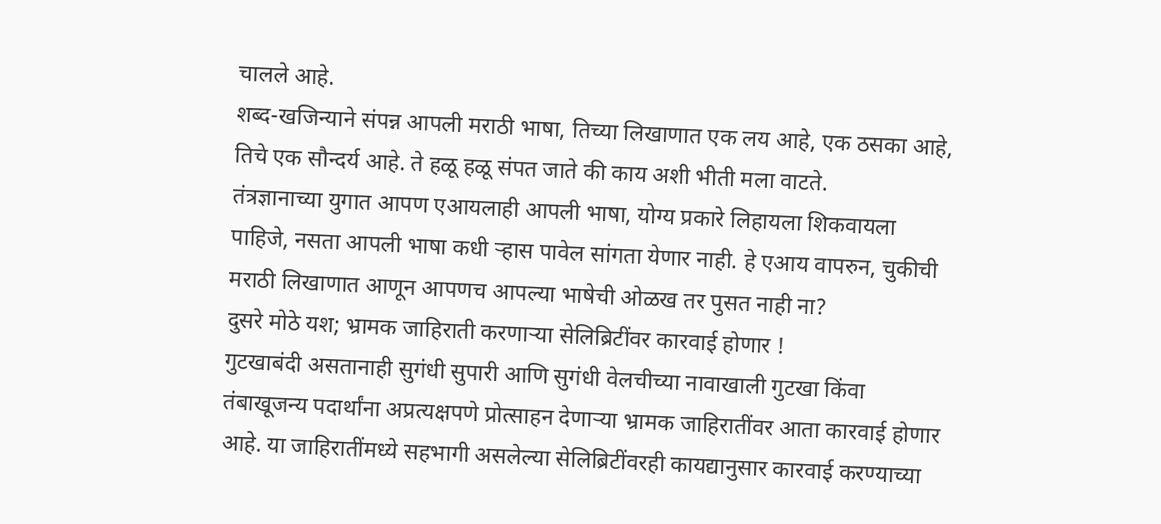चालले आहे.
शब्द-खजिन्याने संपन्न आपली मराठी भाषा, तिच्या लिखाणात एक लय आहे, एक ठसका आहे, तिचे एक सौन्दर्य आहे. ते हळू हळू संपत जाते की काय अशी भीती मला वाटते.
तंत्रज्ञानाच्या युगात आपण एआयलाही आपली भाषा, योग्य प्रकारे लिहायला शिकवायला पाहिजे, नसता आपली भाषा कधी ऱ्हास पावेल सांगता येणार नाही. हे एआय वापरुन, चुकीची मराठी लिखाणात आणून आपणच आपल्या भाषेची ओळख तर पुसत नाही ना?
दुसरे मोठे यश; भ्रामक जाहिराती करणाऱ्या सेलिब्रिटींवर कारवाई होणार !
गुटखाबंदी असतानाही सुगंधी सुपारी आणि सुगंधी वेलचीच्या नावाखाली गुटखा किंवा तंबाखूजन्य पदार्थांना अप्रत्यक्षपणे प्रोत्साहन देणाऱ्या भ्रामक जाहिरातींवर आता कारवाई होणार आहे. या जाहिरातींमध्ये सहभागी असलेल्या सेलिब्रिटींवरही कायद्यानुसार कारवाई करण्याच्या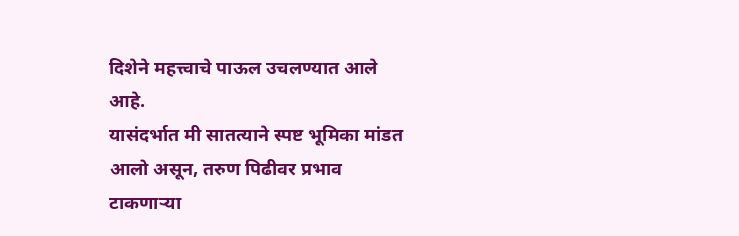दिशेने महत्त्वाचे पाऊल उचलण्यात आले आहे.
यासंदर्भात मी सातत्याने स्पष्ट भूमिका मांडत आलो असून, तरुण पिढीवर प्रभाव टाकणाऱ्या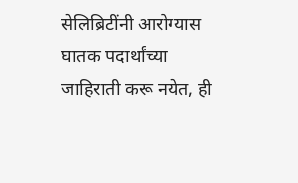सेलिब्रिटींनी आरोग्यास घातक पदार्थांच्या जाहिराती करू नयेत, ही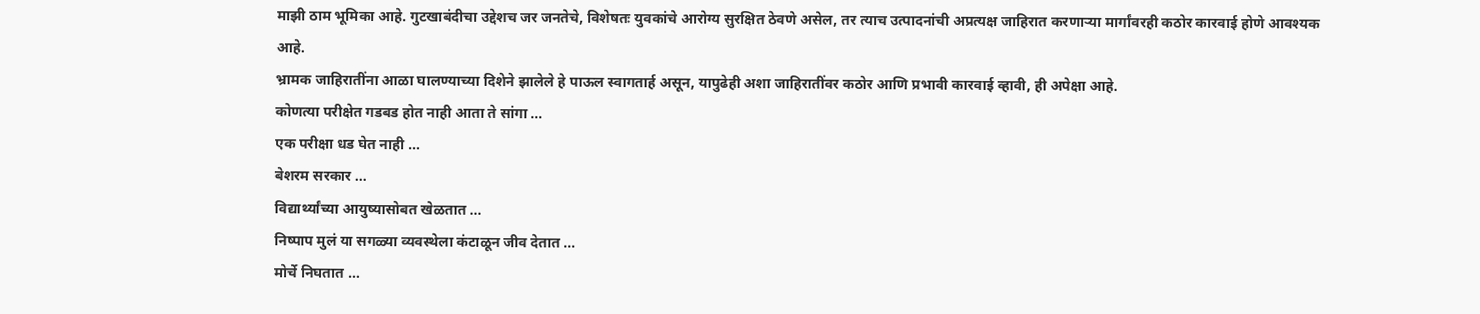माझी ठाम भूमिका आहे. गुटखाबंदीचा उद्देशच जर जनतेचे, विशेषतः युवकांचे आरोग्य सुरक्षित ठेवणे असेल, तर त्याच उत्पादनांची अप्रत्यक्ष जाहिरात करणाऱ्या मार्गांवरही कठोर कारवाई होणे आवश्यक आहे.
भ्रामक जाहिरातींना आळा घालण्याच्या दिशेने झालेले हे पाऊल स्वागतार्ह असून, यापुढेही अशा जाहिरातींवर कठोर आणि प्रभावी कारवाई व्हावी, ही अपेक्षा आहे.
कोणत्या परीक्षेत गडबड होत नाही आता ते सांगा …
एक परीक्षा धड घेत नाही …
बेशरम सरकार …
विद्यार्थ्यांच्या आयुष्यासोबत खेळतात …
निष्पाप मुलं या सगळ्या व्यवस्थेला कंटाळून जीव देतात …
मोर्चे निघतात …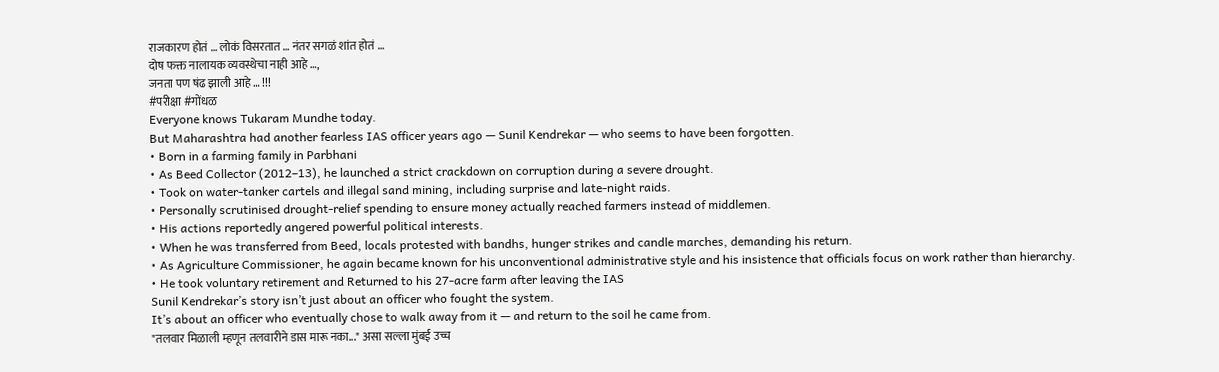राजकारण होतं … लोकं विसरतात … नंतर सगळं शांत होतं …
दोष फक्त नालायक व्यवस्थेचा नाही आहे …,
जनता पण षंढ झाली आहे … !!!
#परीक्षा #गोंधळ
Everyone knows Tukaram Mundhe today.
But Maharashtra had another fearless IAS officer years ago — Sunil Kendrekar — who seems to have been forgotten.
• Born in a farming family in Parbhani
• As Beed Collector (2012–13), he launched a strict crackdown on corruption during a severe drought.
• Took on water-tanker cartels and illegal sand mining, including surprise and late-night raids.
• Personally scrutinised drought-relief spending to ensure money actually reached farmers instead of middlemen.
• His actions reportedly angered powerful political interests.
• When he was transferred from Beed, locals protested with bandhs, hunger strikes and candle marches, demanding his return.
• As Agriculture Commissioner, he again became known for his unconventional administrative style and his insistence that officials focus on work rather than hierarchy.
• He took voluntary retirement and Returned to his 27-acre farm after leaving the IAS
Sunil Kendrekar’s story isn’t just about an officer who fought the system.
It’s about an officer who eventually chose to walk away from it — and return to the soil he came from.
"तलवार मिळाली म्हणून तलवारीने डास मारू नका..." असा सल्ला मुंबई उच्च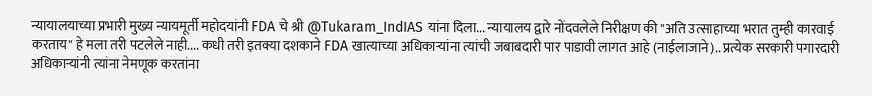न्यायालयाच्या प्रभारी मुख्य न्यायमूर्ती महोदयांनी FDA चे श्री @Tukaram_IndIAS यांना दिला... न्यायालय द्वारे नोंदवलेले निरीक्षण की "अति उत्साहाच्या भरात तुम्ही कारवाई करताय" हे मला तरी पटलेले नाही.... कधी तरी इतक्या दशकाने FDA खात्याच्या अधिकाऱ्यांना त्यांची जबाबदारी पार पाडावी लागत आहे (नाईलाजाने).. प्रत्येक सरकारी पगारदारी अधिकाऱ्यांनी त्यांना नेमणूक करतांना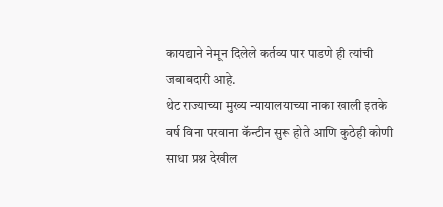कायद्याने नेमून दिलेले कर्तव्य पार पाडणे ही त्यांची जबाबदारी आहे.
थेट राज्याच्या मुख्य न्यायालयाच्या नाका खाली इतके वर्ष विना परवाना कॅन्टीन सुरू होते आणि कुठेही कोणी साधा प्रश्न देखील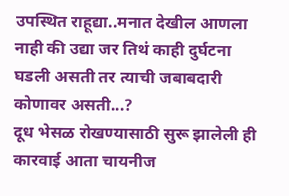उपस्थित राहूद्या..मनात देखील आणला नाही की उद्या जर तिथं काही दुर्घटना घडली असती तर त्याची जबाबदारी कोणावर असती...?
दूध भेसळ रोखण्यासाठी सुरू झालेली ही कारवाई आता चायनीज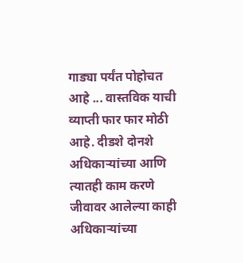गाड्या पर्यंत पोहोचत आहे ... वास्तविक याची व्याप्ती फार फार मोठी आहे. दीडशे दोनशे अधिकाऱ्यांच्या आणि त्यातही काम करणे जीवावर आलेल्या काही अधिकाऱ्यांच्या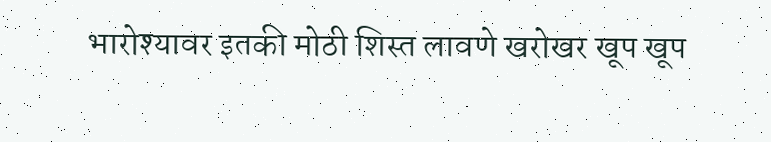भारोश्यावर इतकी मोठी शिस्त लावणे खरोखर खूप खूप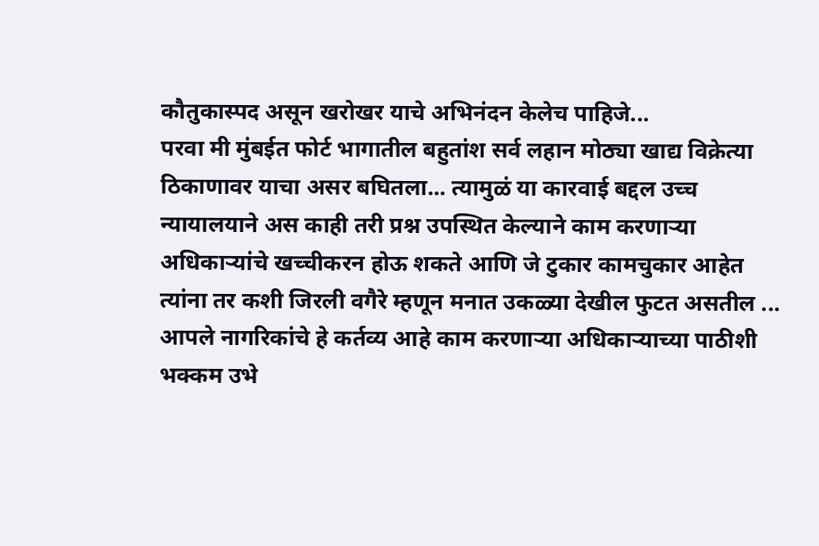कौतुकास्पद असून खरोखर याचे अभिनंदन केलेच पाहिजे...
परवा मी मुंबईत फोर्ट भागातील बहुतांश सर्व लहान मोठ्या खाद्य विक्रेत्या ठिकाणावर याचा असर बघितला... त्यामुळं या कारवाई बद्दल उच्च न्यायालयाने अस काही तरी प्रश्न उपस्थित केल्याने काम करणाऱ्या अधिकाऱ्यांचे खच्चीकरन होऊ शकते आणि जे टुकार कामचुकार आहेत त्यांना तर कशी जिरली वगैरे म्हणून मनात उकळ्या देखील फुटत असतील ...
आपले नागरिकांचे हे कर्तव्य आहे काम करणाऱ्या अधिकाऱ्याच्या पाठीशी भक्कम उभे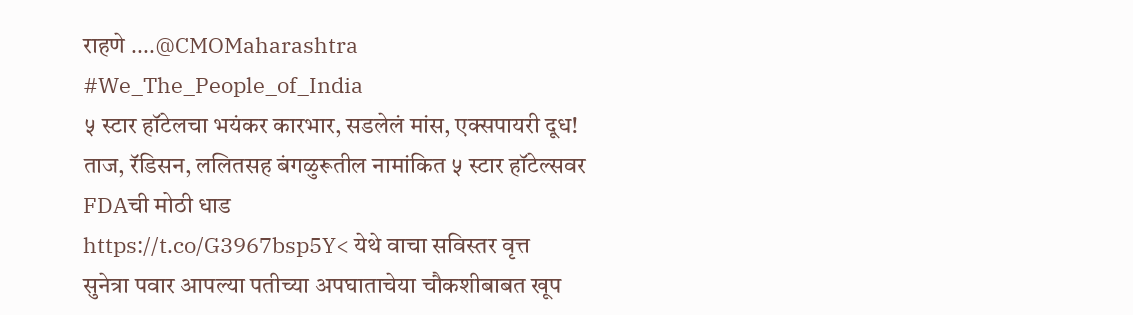राहणे ....@CMOMaharashtra
#We_The_People_of_India
५ स्टार हॉटेलचा भयंकर कारभार, सडलेलं मांस, एक्सपायरी दूध!
ताज, रॅडिसन, ललितसह बंगळुरूतील नामांकित ५ स्टार हॉटेल्सवर FDAची मोठी धाड
https://t.co/G3967bsp5Y< येथे वाचा सविस्तर वृत्त
सुनेत्रा पवार आपल्या पतीच्या अपघाताचेया चौकशीबाबत खूप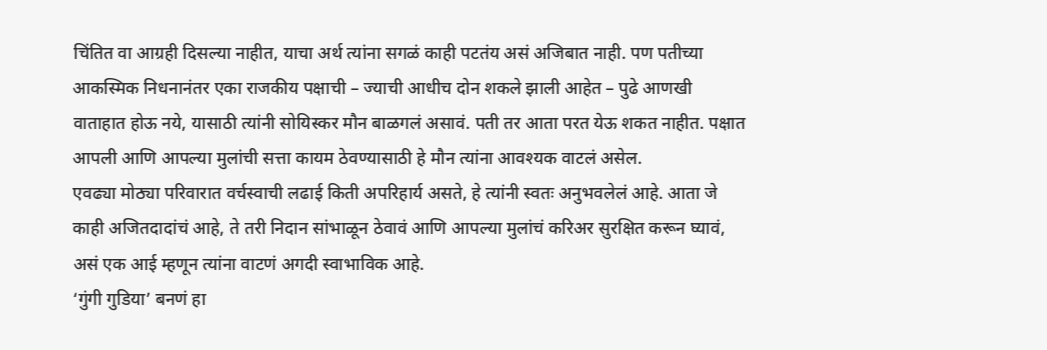चिंतित वा आग्रही दिसल्या नाहीत, याचा अर्थ त्यांना सगळं काही पटतंय असं अजिबात नाही. पण पतीच्या आकस्मिक निधनानंतर एका राजकीय पक्षाची – ज्याची आधीच दोन शकले झाली आहेत – पुढे आणखी वाताहात होऊ नये, यासाठी त्यांनी सोयिस्कर मौन बाळगलं असावं. पती तर आता परत येऊ शकत नाहीत. पक्षात आपली आणि आपल्या मुलांची सत्ता कायम ठेवण्यासाठी हे मौन त्यांना आवश्यक वाटलं असेल.
एवढ्या मोठ्या परिवारात वर्चस्वाची लढाई किती अपरिहार्य असते, हे त्यांनी स्वतः अनुभवलेलं आहे. आता जे काही अजितदादांचं आहे, ते तरी निदान सांभाळून ठेवावं आणि आपल्या मुलांचं करिअर सुरक्षित करून घ्यावं, असं एक आई म्हणून त्यांना वाटणं अगदी स्वाभाविक आहे.
‘गुंगी गुडिया’ बनणं हा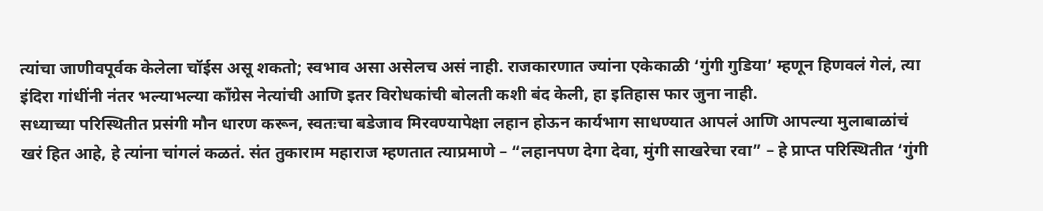त्यांचा जाणीवपूर्वक केलेला चॉईस असू शकतो; स्वभाव असा असेलच असं नाही. राजकारणात ज्यांना एकेकाळी ‘गुंगी गुडिया’ म्हणून हिणवलं गेलं, त्या इंदिरा गांधींनी नंतर भल्याभल्या काँग्रेस नेत्यांची आणि इतर विरोधकांची बोलती कशी बंद केली, हा इतिहास फार जुना नाही.
सध्याच्या परिस्थितीत प्रसंगी मौन धारण करून, स्वतःचा बडेजाव मिरवण्यापेक्षा लहान होऊन कार्यभाग साधण्यात आपलं आणि आपल्या मुलाबाळांचं खरं हित आहे, हे त्यांना चांगलं कळतं. संत तुकाराम महाराज म्हणतात त्याप्रमाणे – “लहानपण देगा देवा, मुंगी साखरेचा रवा” – हे प्राप्त परिस्थितीत ‘गुंगी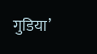गुडिया’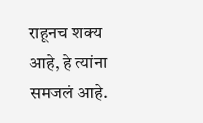राहूनच शक्य आहे, हे त्यांना समजलं आहे.